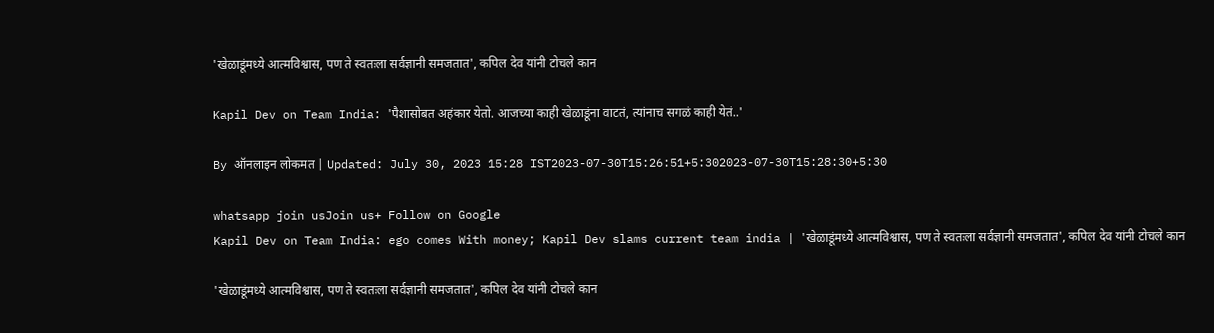'खेळाडूंमध्ये आत्मविश्वास, पण ते स्वतःला सर्वज्ञानी समजतात', कपिल देव यांनी टोचले कान

Kapil Dev on Team India: 'पैशासोबत अहंकार येतो. आजच्या काही खेळाडूंना वाटतं, त्यांनाच सगळं काही येतं..'

By ऑनलाइन लोकमत | Updated: July 30, 2023 15:28 IST2023-07-30T15:26:51+5:302023-07-30T15:28:30+5:30

whatsapp join usJoin us+ Follow on Google
Kapil Dev on Team India: ego comes With money; Kapil Dev slams current team india | 'खेळाडूंमध्ये आत्मविश्वास, पण ते स्वतःला सर्वज्ञानी समजतात', कपिल देव यांनी टोचले कान

'खेळाडूंमध्ये आत्मविश्वास, पण ते स्वतःला सर्वज्ञानी समजतात', कपिल देव यांनी टोचले कान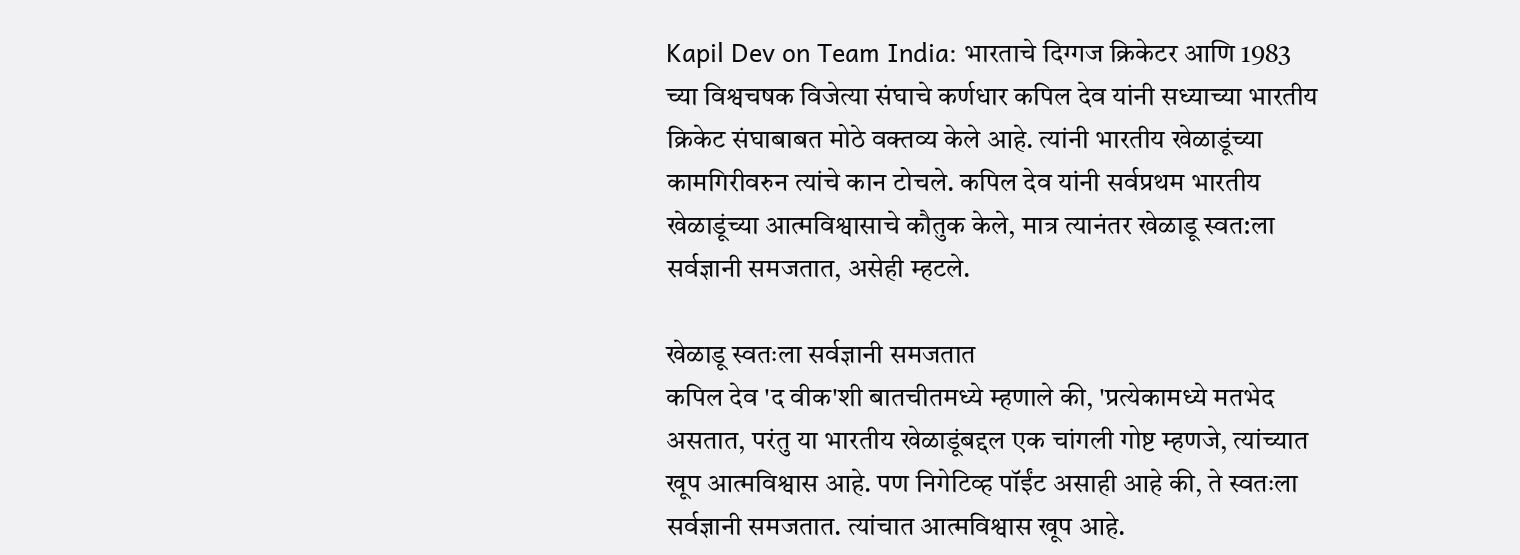Kapil Dev on Team India: भारताचे दिग्गज क्रिकेटर आणि 1983 च्या विश्वचषक विजेत्या संघाचे कर्णधार कपिल देव यांनी सध्याच्या भारतीय क्रिकेट संघाबाबत मोठे वक्तव्य केले आहे. त्यांनी भारतीय खेळाडूंच्या कामगिरीवरुन त्यांचे कान टोचले. कपिल देव यांनी सर्वप्रथम भारतीय खेळाडूंच्या आत्मविश्वासाचे कौतुक केले, मात्र त्यानंतर खेळाडू स्वत:ला सर्वज्ञानी समजतात, असेही म्हटले.

खेळाडू स्वतःला सर्वज्ञानी समजतात
कपिल देव 'द वीक'शी बातचीतमध्ये म्हणाले की, 'प्रत्येकामध्ये मतभेद असतात, परंतु या भारतीय खेळाडूंबद्दल एक चांगली गोष्ट म्हणजे, त्यांच्यात खूप आत्मविश्वास आहे. पण निगेटिव्ह पॉईंट असाही आहे की, ते स्वतःला सर्वज्ञानी समजतात. त्यांचात आत्मविश्वास खूप आहे.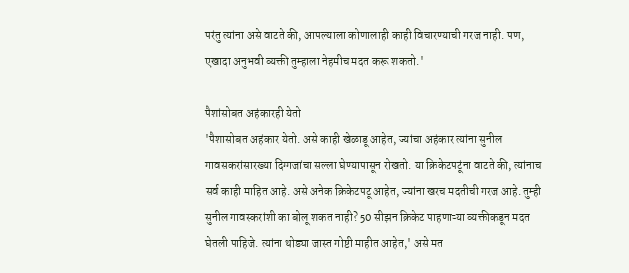परंतु त्यांना असे वाटते की, आपल्याला कोणालाही काही विचारण्याची गरज नाही. पण, एखादा अनुभवी व्यक्ती तुम्हाला नेहमीच मदत करू शकतो.'

पैशांसोबत अहंकारही येतो
'पैशासोबत अहंकार येतो. असे काही खेळाडू आहेत, ज्यांचा अहंकार त्यांना सुनील गावसकरांसारख्या दिग्गजांचा सल्ला घेण्यापासून रोखतो. या क्रिकेटपटूंना वाटते की, त्यांनाच सर्व काही माहित आहे. असे अनेक क्रिकेटपटू आहेत, ज्यांना खरच मदतीची गरज आहे. तुम्ही सुनील गावस्करांशी का बोलू शकत नाही? 50 सीझन क्रिकेट पाहणाऱ्या व्यक्तीकडून मदत घेतली पाहिजे. त्यांना थोड्या जास्त गोष्टी माहीत आहेत,' असे मत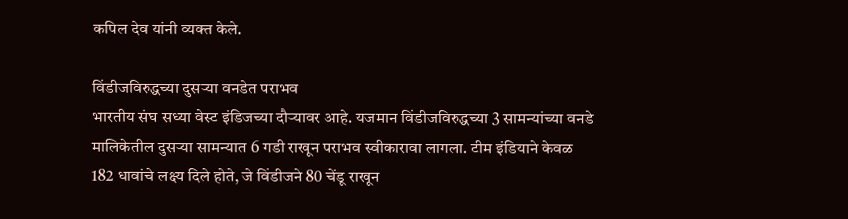कपिल देव यांनी व्यक्त केले.

विंडीजविरुद्धच्या दुसऱ्या वनडेत पराभव
भारतीय संघ सध्या वेस्ट इंडिजच्या दौऱ्यावर आहे. यजमान विंडीजविरुद्धच्या 3 सामन्यांच्या वनडे मालिकेतील दुसऱ्या सामन्यात 6 गडी राखून पराभव स्वीकारावा लागला. टीम इंडियाने केवळ 182 धावांचे लक्ष्य दिले होते, जे विंडीजने 80 चेंडू राखून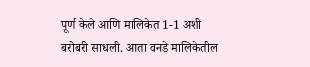पूर्ण केले आणि मालिकेत 1-1 अशी बरोबरी साधली. आता वनडे मालिकेतील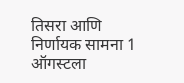तिसरा आणि निर्णायक सामना 1 ऑगस्टला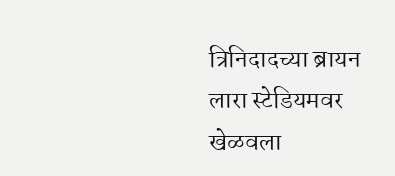त्रिनिदादच्या ब्रायन लारा स्टेडियमवर खेळवला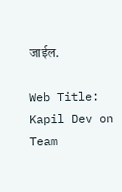जाईल.

Web Title: Kapil Dev on Team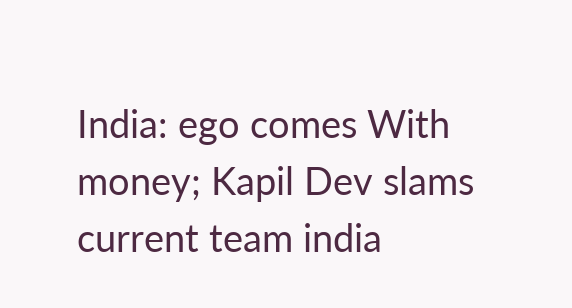India: ego comes With money; Kapil Dev slams current team india